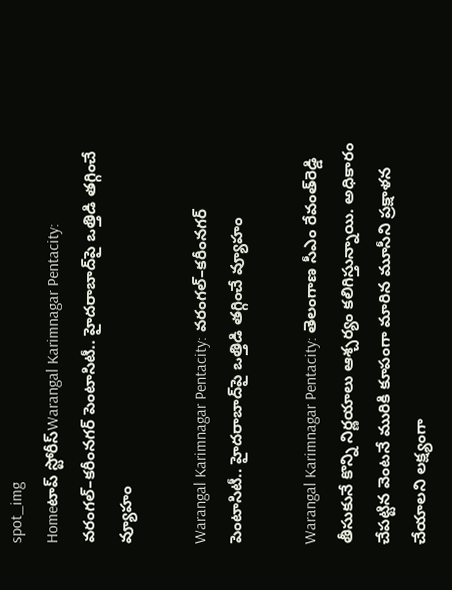spot_img
Homeటాప్ స్టోరీస్Warangal Karimnagar Pentacity: వరంగల్‌–కరీంనగర్‌ పెంటాసిటీ.. హైదరాబాద్‌పై ఒత్తిడి తగ్గించే వ్యూహం

Warangal Karimnagar Pentacity: వరంగల్‌–కరీంనగర్‌ పెంటాసిటీ.. హైదరాబాద్‌పై ఒత్తిడి తగ్గించే వ్యూహం

Warangal Karimnagar Pentacity: తెలంగాణ సీఎం రేవంత్‌రెడ్డి తీసుకునే కొన్ని నిర్ణయాలు ఆశ్చర్యం కలిగిస్తున్నాయి. అధికారం చేపట్టిన వెంటనే మురికి కూపంగా మారిన మూసీని ప్రక్షాళన చేయాలని లక్ష్యంగా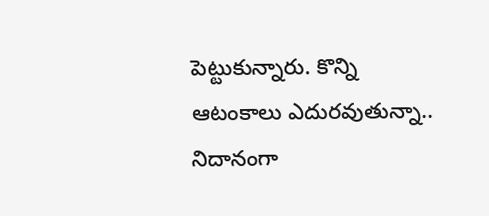పెట్టుకున్నారు. కొన్ని ఆటంకాలు ఎదురవుతున్నా.. నిదానంగా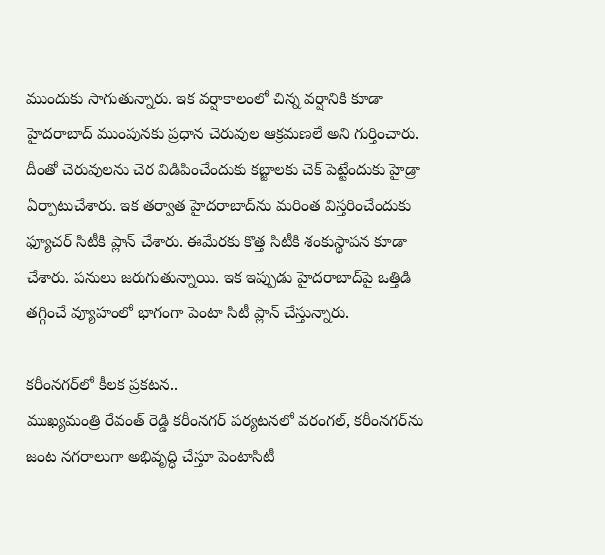ముందుకు సాగుతున్నారు. ఇక వర్షాకాలంలో చిన్న వర్షానికి కూడా హైదరాబాద్‌ ముంపునకు ప్రధాన చెరువుల ఆక్రమణలే అని గుర్తించారు. దీంతో చెరువులను చెర విడిపించేందుకు కబ్జాలకు చెక్‌ పెట్టేందుకు హైడ్రా ఏర్పాటుచేశారు. ఇక తర్వాత హైదరాబాద్‌ను మరింత విస్తరించేందుకు ఫ్యూచర్‌ సిటీకి ప్లాన్‌ చేశారు. ఈమేరకు కొత్త సిటీకి శంకుస్థాపన కూడా చేశారు. పనులు జరుగుతున్నాయి. ఇక ఇప్పుడు హైదరాబాద్‌పై ఒత్తిడి తగ్గించే వ్యూహంలో భాగంగా పెంటా సిటీ ప్లాన్‌ చేస్తున్నారు.

కరీంనగర్‌లో కీలక ప్రకటన..
ముఖ్యమంత్రి రేవంత్‌ రెడ్డి కరీంనగర్‌ పర్యటనలో వరంగల్, కరీంనగర్‌ను జంట నగరాలుగా అభివృద్ధి చేస్తూ పెంటాసిటీ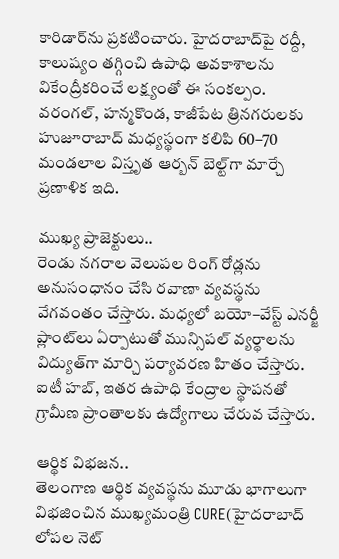కారిడార్‌ను ప్రకటించారు. హైదరాబాద్‌పై రద్దీ, కాలుష్యం తగ్గించి ఉపాధి అవకాశాలను వికేంద్రీకరించే లక్ష్యంతో ఈ సంకల్పం. వరంగల్, హన్మకొండ, కాజీపేట త్రినగరులకు హుజూరాబాద్‌ మధ్యస్థంగా కలిపి 60–70 మండలాల విస్తృత ఆర్బన్‌ బెల్ట్‌గా మార్చే ప్రణాళిక ఇది.

ముఖ్య ప్రాజెక్టులు..
రెండు నగరాల వెలుపల రింగ్‌ రోడ్లను అనుసంధానం చేసి రవాణా వ్యవస్థను వేగవంతం చేస్తారు. మధ్యలో బయో–వేస్ట్‌ ఎనర్జీ ప్లాంట్‌లు ఏర్పాటుతో మున్సిపల్‌ వ్యర్థాలను విద్యుత్‌గా మార్చి పర్యావరణ హితం చేస్తారు. ఐటీ హబ్, ఇతర ఉపాధి కేంద్రాల స్థాపనతో గ్రామీణ ప్రాంతాలకు ఉద్యోగాలు చేరువ చేస్తారు.

ఆర్థిక విభజన..
తెలంగాణ ఆర్థిక వ్యవస్థను మూడు భాగాలుగా విభజించిన ముఖ్యమంత్రి CURE(హైదరాబాద్‌ లోపల నెట్‌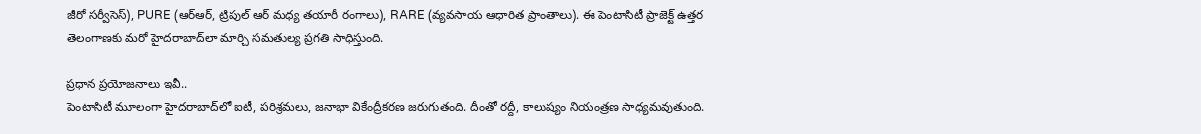జీరో సర్వీసెస్‌), PURE (ఆర్‌ఆర్, ట్రిపుల్‌ ఆర్‌ మధ్య తయారీ రంగాలు), RARE (వ్యవసాయ ఆధారిత ప్రాంతాలు). ఈ పెంటాసిటీ ప్రాజెక్ట్‌ ఉత్తర తెలంగాణకు మరో హైదరాబాద్‌లా మార్చి సమతుల్య ప్రగతి సాధిస్తుంది.

ప్రధాన ప్రయోజనాలు ఇవీ..
పెంటాసిటీ మూలంగా హైదరాబాద్‌లో ఐటీ, పరిశ్రమలు, జనాభా వికేంద్రీకరణ జరుగుతంది. దీంతో రద్దీ, కాలుష్యం నియంత్రణ సాధ్యమవుతుంది.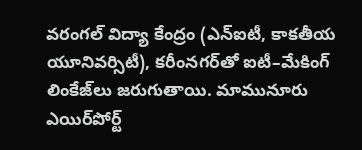వరంగల్‌ విద్యా కేంద్రం (ఎన్‌ఐటీ, కాకతీయ యూనివర్సిటీ), కరీంనగర్‌తో ఐటీ–మేకింగ్‌ లింకేజ్‌లు జరుగుతాయి. మామునూరు ఎయిర్‌పోర్ట్‌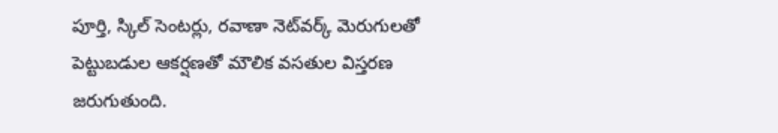పూర్తి, స్కిల్‌ సెంటర్లు, రవాణా నెట్‌వర్క్‌ మెరుగులతో పెట్టుబడుల ఆకర్షణతో మౌలిక వసతుల విస్తరణ జరుగుతుంది.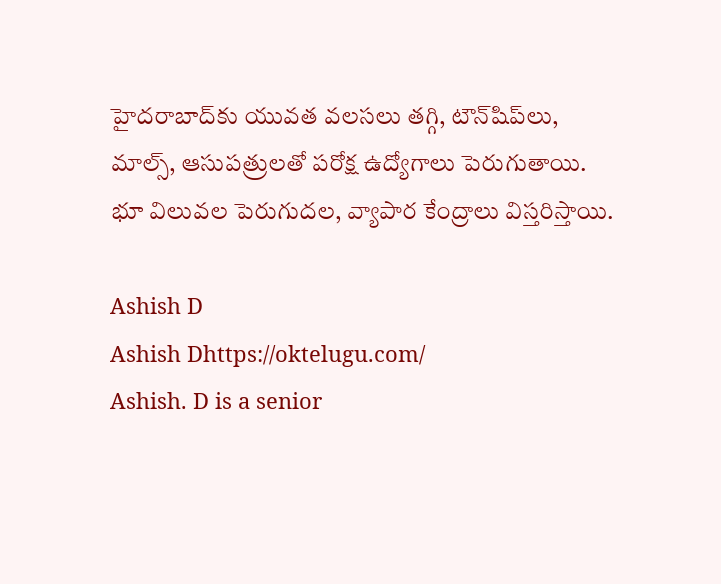హైదరాబాద్‌కు యువత వలసలు తగ్గి, టౌన్‌షిప్‌లు, మాల్స్, ఆసుపత్రులతో పరోక్ష ఉద్యోగాలు పెరుగుతాయి. భూ విలువల పెరుగుదల, వ్యాపార కేంద్రాలు విస్తరిస్తాయి.

Ashish D
Ashish Dhttps://oktelugu.com/
Ashish. D is a senior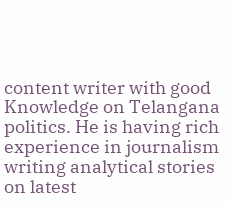content writer with good Knowledge on Telangana politics. He is having rich experience in journalism writing analytical stories on latest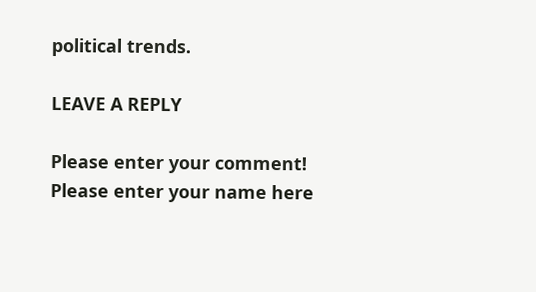political trends.

LEAVE A REPLY

Please enter your comment!
Please enter your name here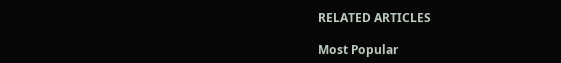RELATED ARTICLES

Most Popular